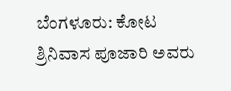ಬೆಂಗಳೂರು: ಕೋಟ ಶ್ರಿನಿವಾಸ ಪೂಜಾರಿ ಅವರು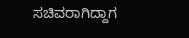ಸಚಿವರಾಗಿದ್ದಾಗ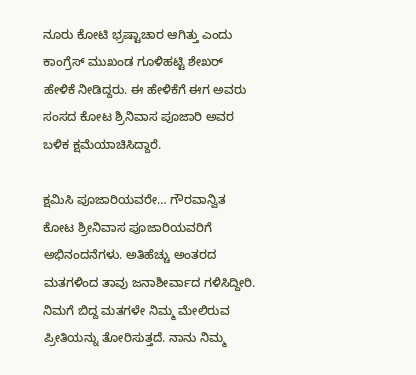ನೂರು ಕೋಟಿ ಭ್ರಷ್ಟಾಚಾರ ಆಗಿತ್ತು ಎಂದು ಕಾಂಗ್ರೆಸ್‌ ಮುಖಂಡ ಗೂಳಿಹಟ್ಟಿ ಶೇಖ‌ರ್ ಹೇಳಿಕೆ ನೀಡಿದ್ದರು. ಈ ಹೇಳಿಕೆಗೆ ಈಗ ಅವರು ಸಂಸದ ಕೋಟ ಶ್ರಿನಿವಾಸ ಪೂಜಾರಿ ಅವರ ಬಳಿಕ ಕ್ಷಮೆಯಾಚಿಸಿದ್ದಾರೆ.

ಕ್ಷಮಿಸಿ ಪೂಜಾರಿಯವರೇ… ಗೌರವಾನ್ವಿತ ಕೋಟ ಶ್ರೀನಿವಾಸ ಪೂಜಾರಿಯವರಿಗೆ ಅಭಿನಂದನೆಗಳು. ಅತಿಹೆಚ್ಚು ಅಂತರದ ಮತಗಳಿಂದ ತಾವು ಜನಾಶೀರ್ವಾದ ಗಳಿಸಿದ್ದೀರಿ. ನಿಮಗೆ ಬಿದ್ದ ಮತಗಳೇ ನಿಮ್ಮ ಮೇಲಿರುವ ಪ್ರೀತಿಯನ್ನು ತೋರಿಸುತ್ತದೆ. ನಾನು ನಿಮ್ಮ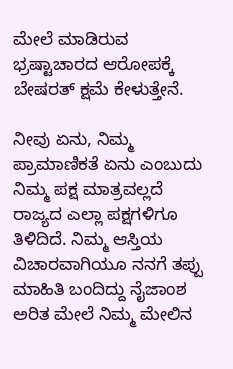ಮೇಲೆ ಮಾಡಿರುವ ಭ್ರಷ್ಟಾಚಾರದ ಆರೋಪಕ್ಕೆ ಬೇಷರತ್ ಕ್ಷಮೆ ಕೇಳುತ್ತೇನೆ.

ನೀವು ಏನು, ನಿಮ್ಮ ಪ್ರಾಮಾಣಿಕತೆ ಏನು ಎಂಬುದು ನಿಮ್ಮ ಪಕ್ಷ ಮಾತ್ರವಲ್ಲದೆ ರಾಜ್ಯದ ಎಲ್ಲಾ ಪಕ್ಷಗಳಿಗೂ ತಿಳಿದಿದೆ. ನಿಮ್ಮ ಆಸ್ತಿಯ ವಿಚಾರವಾಗಿಯೂ ನನಗೆ ತಪ್ಪು ಮಾಹಿತಿ ಬಂದಿದ್ದು ನೈಜಾಂಶ ಅರಿತ ಮೇಲೆ ನಿಮ್ಮ ಮೇಲಿನ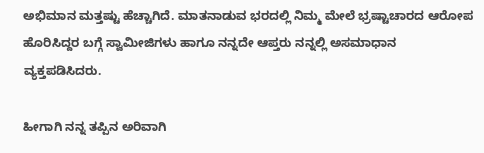ಅಭಿಮಾನ ಮತ್ತಷ್ಟು ಹೆಚ್ಚಾಗಿದೆ. ಮಾತನಾಡುವ ಭರದಲ್ಲಿ ನಿಮ್ಮ ಮೇಲೆ ಭ್ರಷ್ಟಾಚಾರದ ಆರೋಪ ಹೊರಿಸಿದ್ದರ ಬಗ್ಗೆ ಸ್ವಾಮೀಜಿಗಳು ಹಾಗೂ ನನ್ನದೇ ಆಪ್ತರು ನನ್ನಲ್ಲಿ ಅಸಮಾಧಾನ ವ್ಯಕ್ತಪಡಿಸಿದರು.

ಹೀಗಾಗಿ ನನ್ನ ತಪ್ಪಿನ ಅರಿವಾಗಿ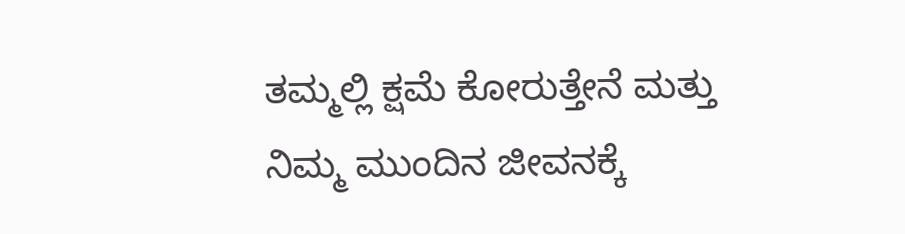ತಮ್ಮಲ್ಲಿ ಕ್ಷಮೆ ಕೋರುತ್ತೇನೆ ಮತ್ತು ನಿಮ್ಮ ಮುಂದಿನ ಜೀವನಕ್ಕೆ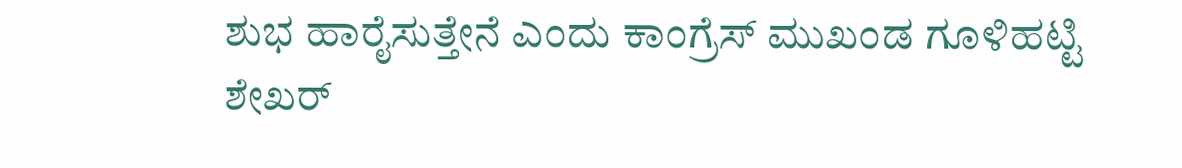ಶುಭ ಹಾರೈಸುತ್ತೇನೆ ಎಂದು ಕಾಂಗ್ರೆಸ್ ಮುಖಂಡ ಗೂಳಿಹಟ್ಟಿ ಶೇಖ‌ರ್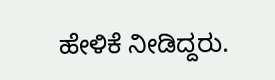ಹೇಳಿಕೆ ನೀಡಿದ್ದರು.